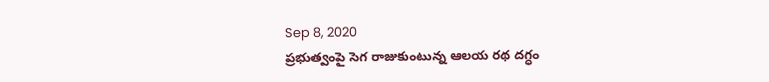Sep 8, 2020
ప్రభుత్వంపై సెగ రాజుకుంటున్న ఆలయ రథ దగ్ధం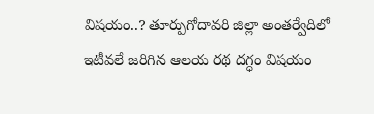విషయం..? తూర్పుగోదావరి జిల్లా అంతర్వేదిలో ఇటీవలే జరిగిన ఆలయ రథ దగ్ధం విషయం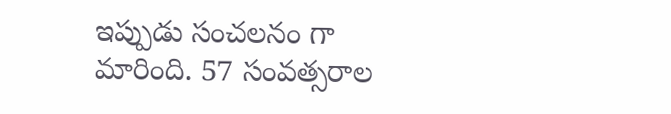ఇప్పుడు సంచలనం గా మారింది. 57 సంవత్సరాల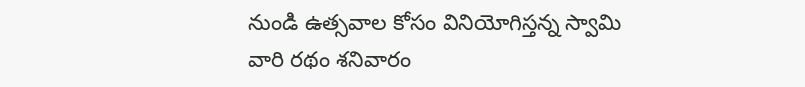నుండి ఉత్సవాల కోసం వినియోగిస్తన్న స్వామి వారి రథం శనివారం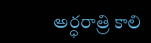అర్ధరాత్రి కాలి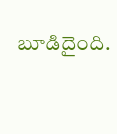బూడిదైంది.